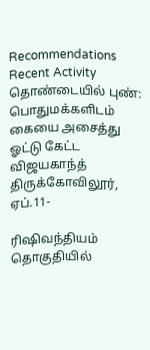Recommendations
Recent Activity
தொண்டையில் புண்: பொதுமக்களிடம் கையை அசைத்து ஓட்டு கேட்ட விஜயகாந்த்
திருக்கோவிலூர், ஏப்.11-

ரிஷிவந்தியம் தொகுதியில்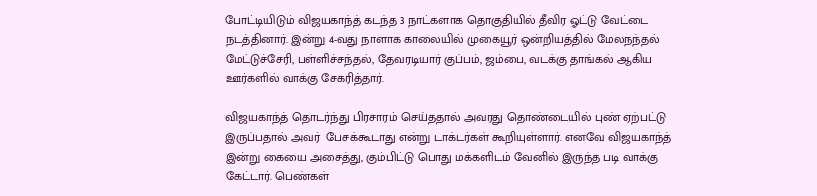போட்டியிடும் விஜயகாந்த் கடந்த 3 நாட்களாக தொகுதியில் தீவிர ஓட்டு வேட்டை நடத்தினார். இன்று 4-வது நாளாக காலையில் முகையூர் ஒன்றியத்தில் மேலநந்தல் மேட்டுச்சேரி, பள்ளிச்சந்தல், தேவரடியார் குப்பம், ஜம்பை, வடக்கு தாங்கல் ஆகிய ஊர்களில் வாக்கு சேகரித்தார்.

விஜயகாந்த் தொடர்ந்து பிரசாரம் செய்ததால் அவரது தொண்டையில் புண் ஏற்பட்டு இருப்பதால் அவர்  பேசக்கூடாது என்று டாக்டர்கள் கூறியுள்ளார். எனவே விஜயகாந்த் இன்று கையை அசைத்து, கும்பிட்டு பொது மக்களிடம் வேனில் இருந்த படி வாக்கு கேட்டார். பெண்கள்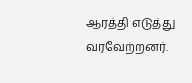ஆரத்தி எடுத்து வரவேற்றனர்.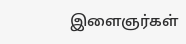இளைஞர்கள்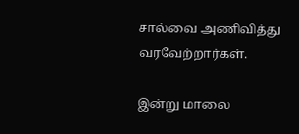சால்வை அணிவித்து வரவேற்றார்கள்.

இன்று மாலை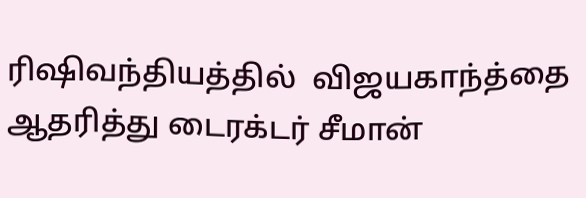ரிஷிவந்தியத்தில்  விஜயகாந்த்தை ஆதரித்து டைரக்டர் சீமான்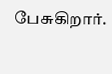பேசுகிறார்.